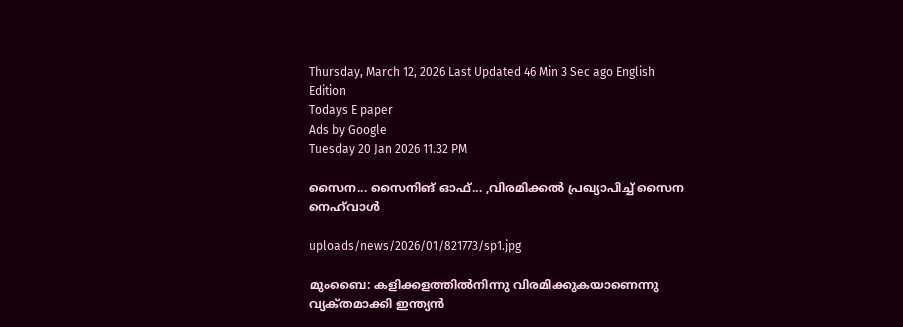Thursday, March 12, 2026 Last Updated 46 Min 3 Sec ago English Edition
Todays E paper
Ads by Google
Tuesday 20 Jan 2026 11.32 PM

സൈന... സൈനിങ്‌ ഓഫ്‌... ,വിരമിക്കല്‍ പ്രഖ്യാപിച്ച്‌ സൈന നെഹ്‌വാള്‍

uploads/news/2026/01/821773/sp1.jpg

മുംബൈ: കളിക്കളത്തില്‍നിന്നു വിരമിക്കുകയാണെന്നു വ്യക്‌തമാക്കി ഇന്ത്യന്‍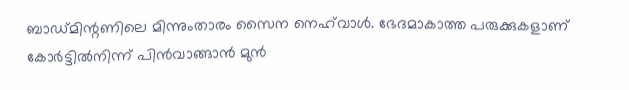ബാഡ്‌മിന്റണിലെ മിന്നുംതാരം സൈന നെഹ്‌വാള്‍. ഭേദമാകാത്ത പരുക്കുകളാണ്‌ കോര്‍ട്ടില്‍നിന്ന്‌ പിന്‍വാങ്ങാന്‍ മുന്‍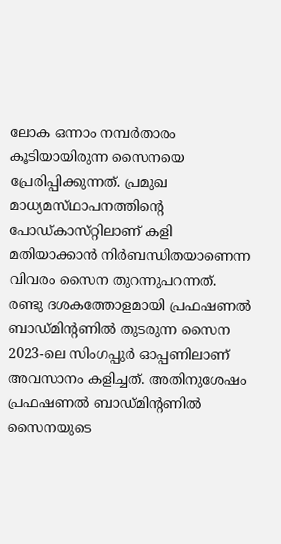ലോക ഒന്നാം നമ്പര്‍താരം കൂടിയായിരുന്ന സൈനയെ പ്രേരിപ്പിക്കുന്നത്‌. പ്രമുഖ മാധ്യമസ്‌ഥാപനത്തിന്റെ പോഡ്‌കാസ്‌റ്റിലാണ്‌ കളി മതിയാക്കാന്‍ നിര്‍ബന്ധിതയാണെന്ന വിവരം സൈന തുറന്നുപറന്നത്‌.
രണ്ടു ദശകത്തോളമായി പ്രഫഷണല്‍ ബാഡ്‌മിന്റണില്‍ തുടരുന്ന സൈന 2023-ലെ സിംഗപ്പുര്‍ ഓപ്പണിലാണ്‌ അവസാനം കളിച്ചത്‌. അതിനുശേഷം പ്രഫഷണല്‍ ബാഡ്‌മിന്റണില്‍ സൈനയുടെ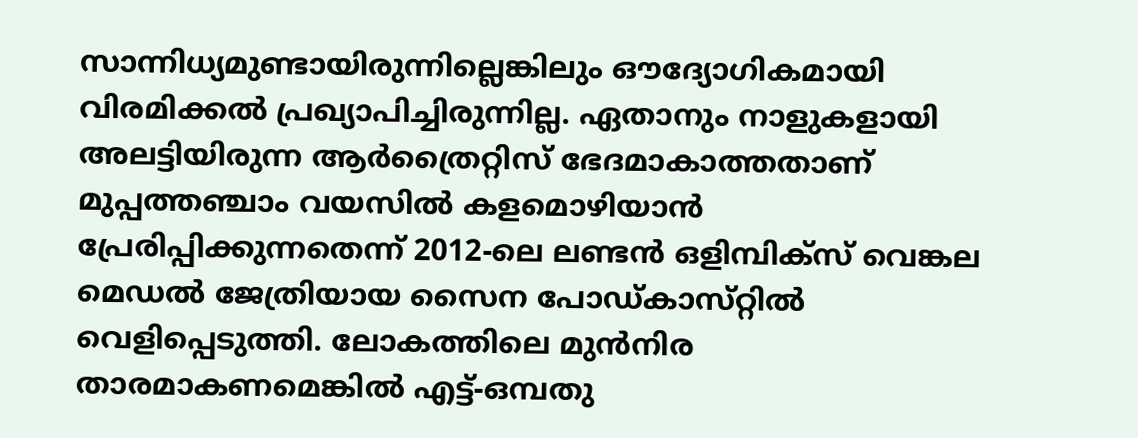സാന്നിധ്യമുണ്ടായിരുന്നില്ലെങ്കിലും ഔദ്യോഗികമായി വിരമിക്കല്‍ പ്രഖ്യാപിച്ചിരുന്നില്ല. ഏതാനും നാളുകളായി അലട്ടിയിരുന്ന ആര്‍ത്രൈറ്റിസ്‌ ഭേദമാകാത്തതാണ്‌ മുപ്പത്തഞ്ചാം വയസില്‍ കളമൊഴിയാന്‍ പ്രേരിപ്പിക്കുന്നതെന്ന്‌ 2012-ലെ ലണ്ടന്‍ ഒളിമ്പിക്‌സ് വെങ്കല മെഡല്‍ ജേത്രിയായ സൈന പോഡ്‌കാസ്‌റ്റില്‍ വെളിപ്പെടുത്തി. ലോകത്തിലെ മുന്‍നിര താരമാകണമെങ്കില്‍ എട്ട്‌-ഒമ്പതു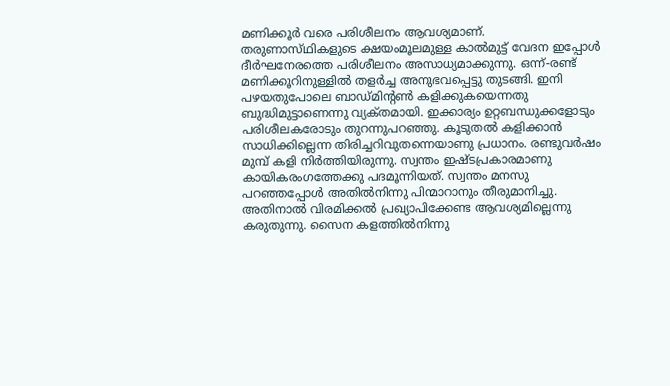മണിക്കൂര്‍ വരെ പരിശീലനം ആവശ്യമാണ്‌.
തരുണാസ്‌ഥികളുടെ ക്ഷയംമൂലമുള്ള കാല്‍മുട്ട്‌ വേദന ഇപ്പോള്‍ ദീര്‍ഘനേരത്തെ പരിശീലനം അസാധ്യമാക്കുന്നു. ഒന്ന്‌-രണ്ട്‌ മണിക്കൂറിനുള്ളില്‍ തളര്‍ച്ച അനുഭവപ്പെട്ടു തുടങ്ങി. ഇനി പഴയതുപോലെ ബാഡ്‌മിന്റണ്‍ കളിക്കുകയെന്നതു ബുദ്ധിമുട്ടാണെന്നു വ്യക്‌തമായി. ഇക്കാര്യം ഉറ്റബന്ധുക്കളോടും പരിശീലകരോടും തുറന്നുപറഞ്ഞു. കൂടുതല്‍ കളിക്കാന്‍ സാധിക്കില്ലെന്ന തിരിച്ചറിവുതന്നെയാണു പ്രധാനം. രണ്ടുവര്‍ഷം മുമ്പ്‌ കളി നിര്‍ത്തിയിരുന്നു. സ്വന്തം ഇഷ്‌ടപ്രകാരമാണു കായികരംഗത്തേക്കു പദമൂന്നിയത്‌. സ്വന്തം മനസു പറഞ്ഞപ്പോള്‍ അതില്‍നിന്നു പിന്മാറാനും തീരുമാനിച്ചു. അതിനാല്‍ വിരമിക്കല്‍ പ്രഖ്യാപിക്കേണ്ട ആവശ്യമില്ലെന്നു കരുതുന്നു. സൈന കളത്തില്‍നിന്നു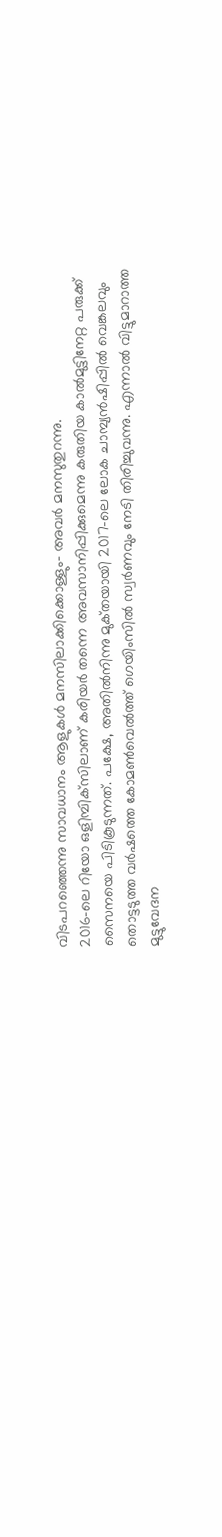വിടപറഞ്ഞെന്നു സാവധാനം ആളുകള്‍ മനസിലാക്കിക്കൊള്ളും- അവര്‍ മനസുതുറന്നു.
2016-ലെ റിയോ ഒളിമ്പിക്‌സിലാണ്‌ കരിയര്‍ തന്നെ അവസാനിപ്പിക്കുമെന്നു കരുതിയ കാല്‍മുട്ടിനേറ്റ പരുക്ക്‌ സൈനയെ പിടികൂടുന്നത്‌. പക്ഷേ, അതില്‍നിന്നു മുക്‌തയായി 2017-ലെ ലോക ചാമ്പ്യന്‍ഷിപ്പില്‍ വെങ്കലവും തൊട്ടടുത്ത വര്‍ഷത്തെ കോമണ്‍വെല്‍ത്ത്‌ ഗെയിംസില്‍ സ്വര്‍ണവും നേടി തിരിച്ചുവന്നു. എന്നാല്‍ വിട്ടുമാറാത്ത മുട്ടുവേദന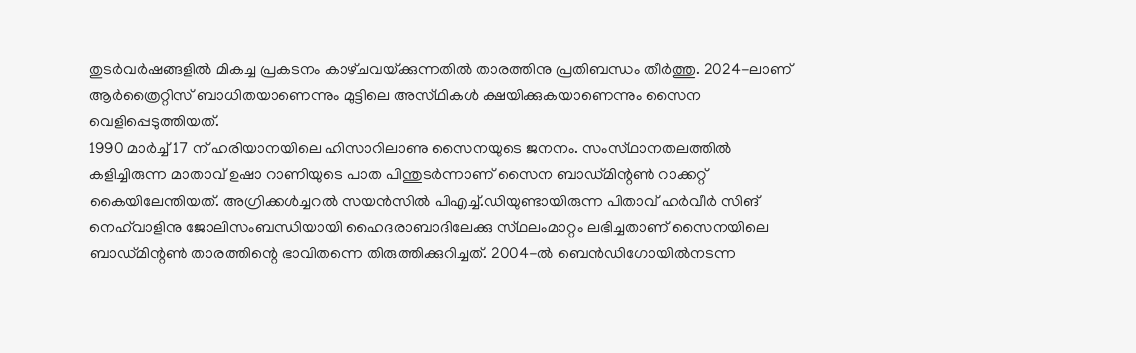തുടര്‍വര്‍ഷങ്ങളില്‍ മികച്ച പ്രകടനം കാഴ്‌ചവയ്‌ക്കുന്നതില്‍ താരത്തിനു പ്രതിബന്ധം തീര്‍ത്തു. 2024-ലാണ്‌ ആര്‍ത്രൈറ്റിസ്‌ ബാധിതയാണെന്നും മുട്ടിലെ അസ്‌ഥികള്‍ ക്ഷയിക്കുകയാണെന്നും സൈന വെളിപ്പെടുത്തിയത്‌.
1990 മാര്‍ച്ച്‌ 17 ന്‌ ഹരിയാനയിലെ ഹിസാറിലാണു സൈനയുടെ ജനനം. സംസ്‌ഥാനതലത്തില്‍ കളിച്ചിരുന്ന മാതാവ്‌ ഉഷാ റാണിയുടെ പാത പിന്തുടര്‍ന്നാണ്‌ സൈന ബാഡ്‌മിന്റണ്‍ റാക്കറ്റ്‌ കൈയിലേന്തിയത്‌. അഗ്രിക്കള്‍ച്ചറല്‍ സയന്‍സില്‍ പിഎച്ച്‌.ഡിയുണ്ടായിരുന്ന പിതാവ്‌ ഹര്‍വീര്‍ സിങ്‌ നെഹ്‌വാളിനു ജോലിസംബന്ധിയായി ഹൈദരാബാദിലേക്കു സ്‌ഥലംമാറ്റം ലഭിച്ചതാണ്‌ സൈനയിലെ ബാഡ്‌മിന്റണ്‍ താരത്തിന്റെ ഭാവിതന്നെ തിരുത്തിക്കുറിച്ചത്‌. 2004-ല്‍ ബെന്‍ഡിഗോയില്‍നടന്ന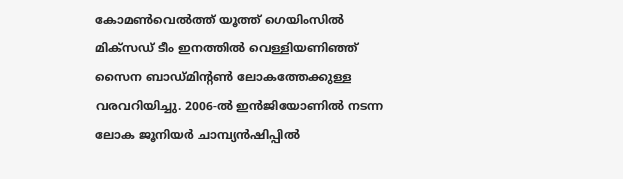കോമണ്‍വെല്‍ത്ത്‌ യൂത്ത്‌ ഗെയിംസില്‍ മിക്‌സഡ്‌ ടീം ഇനത്തില്‍ വെള്ളിയണിഞ്ഞ്‌ സൈന ബാഡ്‌മിന്റണ്‍ ലോകത്തേക്കുള്ള വരവറിയിച്ചു. 2006-ല്‍ ഇന്‍ജിയോണില്‍ നടന്ന ലോക ജൂനിയര്‍ ചാമ്പ്യന്‍ഷിപ്പില്‍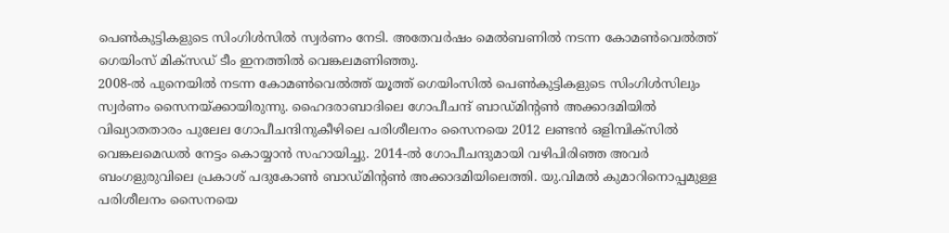പെണ്‍കുട്ടികളുടെ സിംഗിള്‍സില്‍ സ്വര്‍ണം നേടി. അതേവര്‍ഷം മെല്‍ബണില്‍ നടന്ന കോമണ്‍വെല്‍ത്ത്‌ ഗെയിംസ്‌ മിക്‌സഡ്‌ ടീം ഇനത്തില്‍ വെങ്കലമണിഞ്ഞു.
2008-ല്‍ പുനെയില്‍ നടന്ന കോമണ്‍വെല്‍ത്ത്‌ യൂത്ത്‌ ഗെയിംസില്‍ പെണ്‍കുട്ടികളുടെ സിംഗിള്‍സിലും സ്വര്‍ണം സൈനയ്‌ക്കായിരുന്നു. ഹൈദരാബാദിലെ ഗോപീചന്ദ്‌ ബാഡ്‌മിന്റണ്‍ അക്കാദമിയില്‍ വിഖ്യാതതാരം പുലേല ഗോപീചന്ദിനുകീഴിലെ പരിശീലനം സൈനയെ 2012 ലണ്ടന്‍ ഒളിമ്പിക്‌സില്‍ വെങ്കലമെഡല്‍ നേട്ടം കൊയ്യാന്‍ സഹായിച്ചു. 2014-ല്‍ ഗോപീചന്ദുമായി വഴിപിരിഞ്ഞ അവര്‍ ബംഗളുരുവിലെ പ്രകാശ്‌ പദുകോണ്‍ ബാഡ്‌മിന്റണ്‍ അക്കാദമിയിലെത്തി. യു.വിമല്‍ കുമാറിനൊപ്പമുള്ള പരിശീലനം സൈനയെ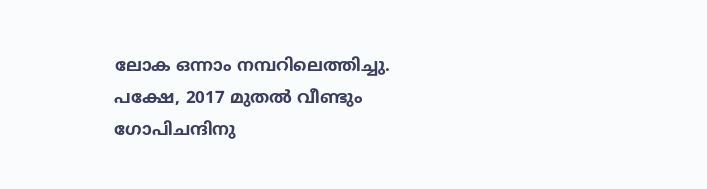ലോക ഒന്നാം നമ്പറിലെത്തിച്ചു. പക്ഷേ, 2017 മുതല്‍ വീണ്ടും ഗോപിചന്ദിനു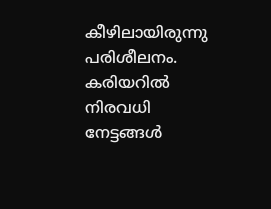കീഴിലായിരുന്നു പരിശീലനം.
കരിയറില്‍ നിരവധി നേട്ടങ്ങള്‍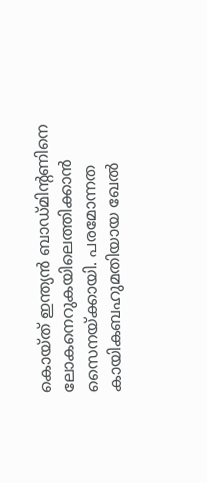കൊയ്‌ത് ഇന്ത്യന്‍ ബാഡ്‌മിന്റണിനെ ലോകനെറുകയിലെത്തിക്കാന്‍ സൈനയ്‌ക്കായി. പരമോന്നത കായികബഹുമതിയായ ഖേല്‍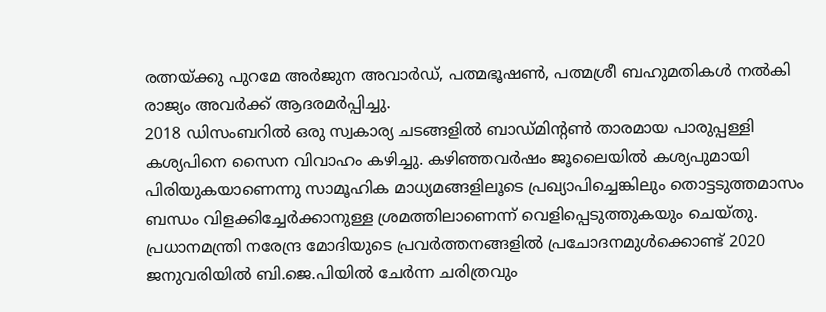രത്നയ്‌ക്കു പുറമേ അര്‍ജുന അവാര്‍ഡ്‌, പത്മഭൂഷണ്‍, പത്മശ്രീ ബഹുമതികള്‍ നല്‍കി രാജ്യം അവര്‍ക്ക്‌ ആദരമര്‍പ്പിച്ചു.
2018 ഡിസംബറില്‍ ഒരു സ്വകാര്യ ചടങ്ങളില്‍ ബാഡ്‌മിന്റണ്‍ താരമായ പാരുപ്പള്ളി കശ്യപിനെ സൈന വിവാഹം കഴിച്ചു. കഴിഞ്ഞവര്‍ഷം ജൂലൈയില്‍ കശ്യപുമായി പിരിയുകയാണെന്നു സാമൂഹിക മാധ്യമങ്ങളിലൂടെ പ്രഖ്യാപിച്ചെങ്കിലും തൊട്ടടുത്തമാസം ബന്ധം വിളക്കിച്ചേര്‍ക്കാനുള്ള ശ്രമത്തിലാണെന്ന്‌ വെളിപ്പെടുത്തുകയും ചെയ്‌തു. പ്രധാനമന്ത്രി നരേന്ദ്ര മോദിയുടെ പ്രവര്‍ത്തനങ്ങളില്‍ പ്രചോദനമുള്‍ക്കൊണ്ട്‌ 2020 ജനുവരിയില്‍ ബി.ജെ.പിയില്‍ ചേര്‍ന്ന ചരിത്രവും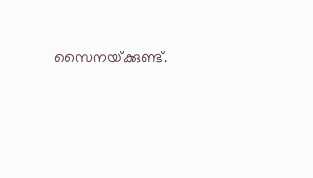സൈനയ്‌ക്കുണ്ട്‌.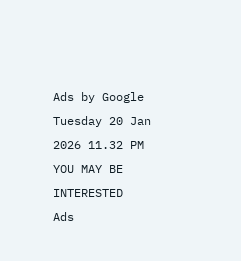Ads by Google
Tuesday 20 Jan 2026 11.32 PM
YOU MAY BE INTERESTED
Ads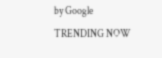by Google
TRENDING NOW